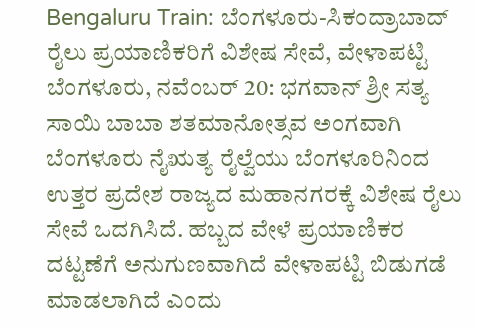Bengaluru Train: ಬೆಂಗಳೂರು-ಸಿಕಂದ್ರಾಬಾದ್ ರೈಲು ಪ್ರಯಾಣಿಕರಿಗೆ ವಿಶೇಷ ಸೇವೆ, ವೇಳಾಪಟ್ಟಿ
ಬೆಂಗಳೂರು, ನವೆಂಬರ್ 20: ಭಗವಾನ್ ಶ್ರೀ ಸತ್ಯ ಸಾಯಿ ಬಾಬಾ ಶತಮಾನೋತ್ಸವ ಅಂಗವಾಗಿ ಬೆಂಗಳೂರು ನೈಋತ್ಯ ರೈಲ್ವೆಯು ಬೆಂಗಳೂರಿನಿಂದ ಉತ್ತರ ಪ್ರದೇಶ ರಾಜ್ಯದ ಮಹಾನಗರಕ್ಕೆ ವಿಶೇಷ ರೈಲು ಸೇವೆ ಒದಗಿಸಿದೆ. ಹಬ್ಬದ ವೇಳೆ ಪ್ರಯಾಣಿಕರ ದಟ್ಟಣೆಗೆ ಅನುಗುಣವಾಗಿದೆ ವೇಳಾಪಟ್ಟಿ ಬಿಡುಗಡೆ ಮಾಡಲಾಗಿದೆ ಎಂದು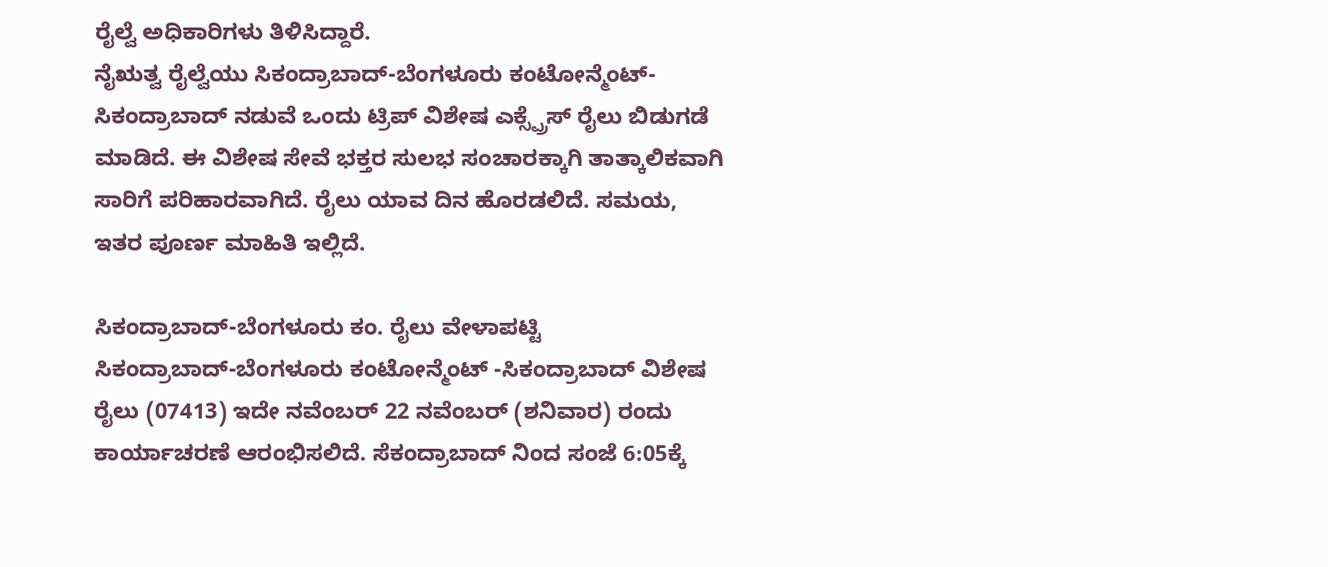ರೈಲ್ವೆ ಅಧಿಕಾರಿಗಳು ತಿಳಿಸಿದ್ದಾರೆ.
ನೈಋತ್ವ ರೈಲ್ವೆಯು ಸಿಕಂದ್ರಾಬಾದ್-ಬೆಂಗಳೂರು ಕಂಟೋನ್ಮೆಂಟ್-ಸಿಕಂದ್ರಾಬಾದ್ ನಡುವೆ ಒಂದು ಟ್ರಿಪ್ ವಿಶೇಷ ಎಕ್ಸ್ಪ್ರೆಸ್ ರೈಲು ಬಿಡುಗಡೆ ಮಾಡಿದೆ. ಈ ವಿಶೇಷ ಸೇವೆ ಭಕ್ತರ ಸುಲಭ ಸಂಚಾರಕ್ಕಾಗಿ ತಾತ್ಕಾಲಿಕವಾಗಿ ಸಾರಿಗೆ ಪರಿಹಾರವಾಗಿದೆ. ರೈಲು ಯಾವ ದಿನ ಹೊರಡಲಿದೆ. ಸಮಯ, ಇತರ ಪೂರ್ಣ ಮಾಹಿತಿ ಇಲ್ಲಿದೆ.

ಸಿಕಂದ್ರಾಬಾದ್-ಬೆಂಗಳೂರು ಕಂ. ರೈಲು ವೇಳಾಪಟ್ಟಿ
ಸಿಕಂದ್ರಾಬಾದ್-ಬೆಂಗಳೂರು ಕಂಟೋನ್ಮೆಂಟ್ -ಸಿಕಂದ್ರಾಬಾದ್ ವಿಶೇಷ ರೈಲು (07413) ಇದೇ ನವೆಂಬರ್ 22 ನವೆಂಬರ್ (ಶನಿವಾರ) ರಂದು ಕಾರ್ಯಾಚರಣೆ ಆರಂಭಿಸಲಿದೆ. ಸೆಕಂದ್ರಾಬಾದ್ ನಿಂದ ಸಂಜೆ 6:05ಕ್ಕೆ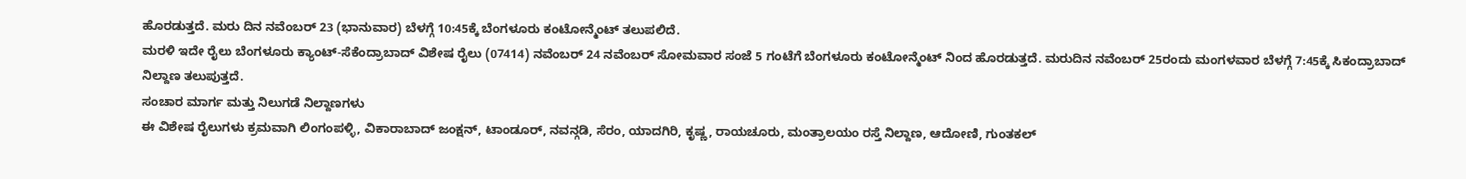ಹೊರಡುತ್ತದೆ. ಮರು ದಿನ ನವೆಂಬರ್ 23 (ಭಾನುವಾರ) ಬೆಳಗ್ಗೆ 10:45ಕ್ಕೆ ಬೆಂಗಳೂರು ಕಂಟೋನ್ಮೆಂಟ್ ತಲುಪಲಿದೆ.
ಮರಳಿ ಇದೇ ರೈಲು ಬೆಂಗಳೂರು ಕ್ಯಾಂಟ್-ಸೆಕೆಂದ್ರಾಬಾದ್ ವಿಶೇಷ ರೈಲು (07414) ನವೆಂಬರ್ 24 ನವೆಂಬರ್ ಸೋಮವಾರ ಸಂಜೆ 5 ಗಂಟೆಗೆ ಬೆಂಗಳೂರು ಕಂಟೋನ್ಮೆಂಟ್ ನಿಂದ ಹೊರಡುತ್ತದೆ. ಮರುದಿನ ನವೆಂಬರ್ 25ರಂದು ಮಂಗಳವಾರ ಬೆಳಗ್ಗೆ 7:45ಕ್ಕೆ ಸಿಕಂದ್ರಾಬಾದ್ ನಿಲ್ದಾಣ ತಲುಪುತ್ತದೆ.
ಸಂಚಾರ ಮಾರ್ಗ ಮತ್ತು ನಿಲುಗಡೆ ನಿಲ್ದಾಣಗಳು
ಈ ವಿಶೇಷ ರೈಲುಗಳು ಕ್ರಮವಾಗಿ ಲಿಂಗಂಪಳ್ಳಿ, ವಿಕಾರಾಬಾದ್ ಜಂಕ್ಷನ್, ಟಾಂಡೂರ್, ನವನ್ಗಡಿ, ಸೆರಂ, ಯಾದಗಿರಿ, ಕೃಷ್ಣ, ರಾಯಚೂರು, ಮಂತ್ರಾಲಯಂ ರಸ್ತೆ ನಿಲ್ದಾಣ, ಆದೋಣಿ, ಗುಂತಕಲ್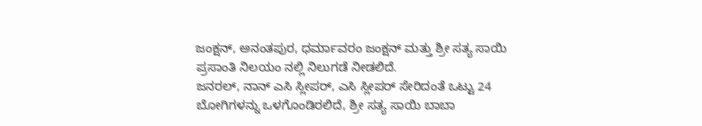ಜಂಕ್ಷನ್, ಅನಂತಪುರ, ಧರ್ಮಾವರಂ ಜಂಕ್ಷನ್ ಮತ್ತು ಶ್ರೀ ಸತ್ಯ ಸಾಯಿ ಪ್ರಸಾಂತಿ ನಿಲಯಂ ನಲ್ಲಿ ನಿಲುಗಡೆ ನೀಡಲಿದೆ.
ಜನರಲ್, ನಾನ್ ಎಸಿ ಸ್ಲೀಪರ್, ಎಸಿ ಸ್ಲೀಪರ್ ಸೇರಿದಂತೆ ಒಟ್ಟು 24 ಬೋಗಿಗಳನ್ನು ಒಳಗೊಂಡಿರಲಿದೆ, ಶ್ರೀ ಸತ್ಯ ಸಾಯಿ ಬಾಬಾ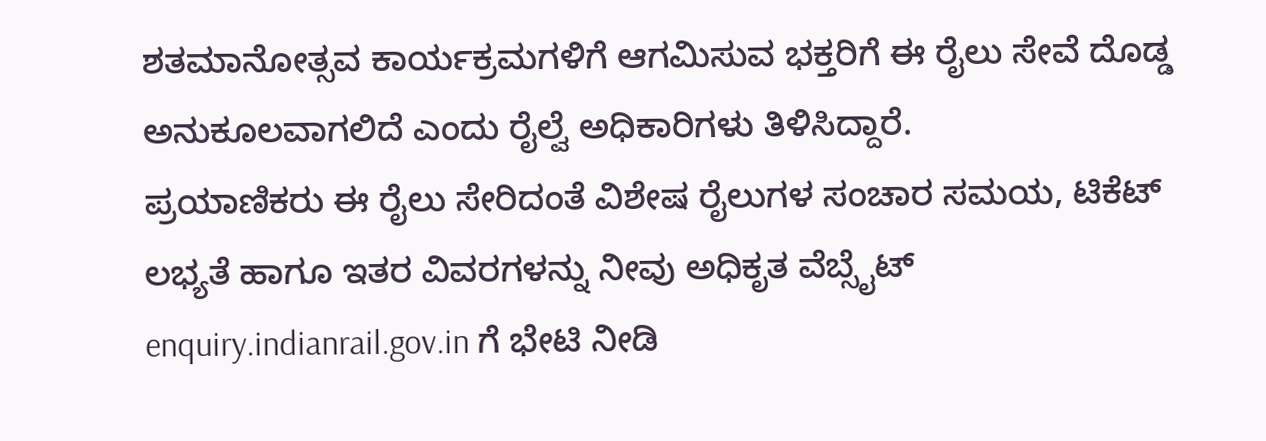ಶತಮಾನೋತ್ಸವ ಕಾರ್ಯಕ್ರಮಗಳಿಗೆ ಆಗಮಿಸುವ ಭಕ್ತರಿಗೆ ಈ ರೈಲು ಸೇವೆ ದೊಡ್ಡ ಅನುಕೂಲವಾಗಲಿದೆ ಎಂದು ರೈಲ್ವೆ ಅಧಿಕಾರಿಗಳು ತಿಳಿಸಿದ್ದಾರೆ.
ಪ್ರಯಾಣಿಕರು ಈ ರೈಲು ಸೇರಿದಂತೆ ವಿಶೇಷ ರೈಲುಗಳ ಸಂಚಾರ ಸಮಯ, ಟಿಕೆಟ್ ಲಭ್ಯತೆ ಹಾಗೂ ಇತರ ವಿವರಗಳನ್ನು ನೀವು ಅಧಿಕೃತ ವೆಬ್ಸೈಟ್ enquiry.indianrail.gov.in ಗೆ ಭೇಟಿ ನೀಡಿ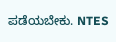ಪಡೆಯಬೇಕು. NTES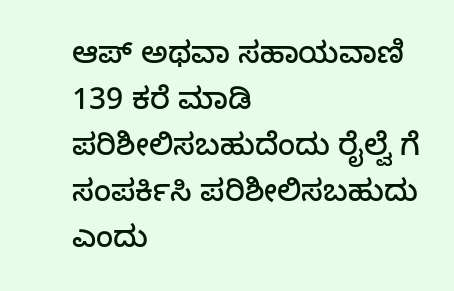ಆಪ್ ಅಥವಾ ಸಹಾಯವಾಣಿ 139 ಕರೆ ಮಾಡಿ ಪರಿಶೀಲಿಸಬಹುದೆಂದು ರೈಲ್ವೆ ಗೆ ಸಂಪರ್ಕಿಸಿ ಪರಿಶೀಲಿಸಬಹುದು ಎಂದು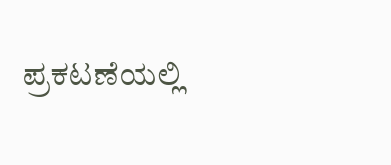ಪ್ರಕಟಣೆಯಲ್ಲಿ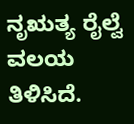ನೃಋತ್ಯ ರೈಲ್ವೆ ವಲಯ ತಿಳಿಸಿದೆ.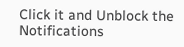Click it and Unblock the Notifications